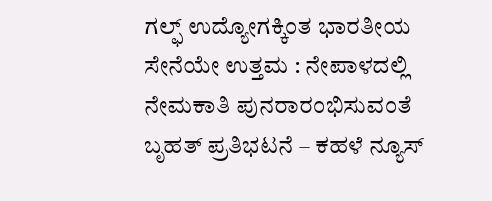ಗಲ್ಫ್ ಉದ್ಯೋಗಕ್ಕಿಂತ ಭಾರತೀಯ ಸೇನೆಯೇ ಉತ್ತಮ : ನೇಪಾಳದಲ್ಲಿ ನೇಮಕಾತಿ ಪುನರಾರಂಭಿಸುವಂತೆ ಬೃಹತ್ ಪ್ರತಿಭಟನೆ – ಕಹಳೆ ನ್ಯೂಸ್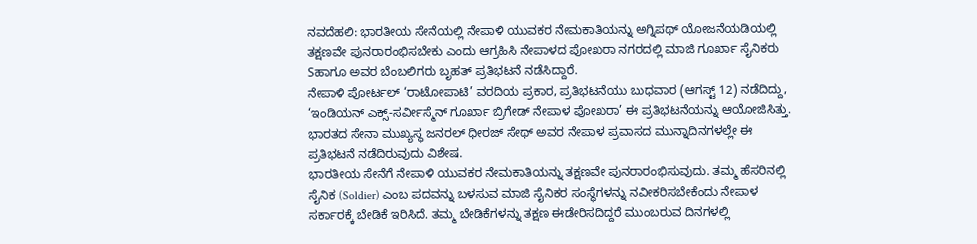ನವದೆಹಲಿ: ಭಾರತೀಯ ಸೇನೆಯಲ್ಲಿ ನೇಪಾಳಿ ಯುವಕರ ನೇಮಕಾತಿಯನ್ನು ಅಗ್ನಿಪಥ್ ಯೋಜನೆಯಡಿಯಲ್ಲಿ ತಕ್ಷಣವೇ ಪುನರಾರಂಭಿಸಬೇಕು ಎಂದು ಆಗ್ರಹಿಸಿ ನೇಪಾಳದ ಪೋಖರಾ ನಗರದಲ್ಲಿ ಮಾಜಿ ಗೂರ್ಖಾ ಸೈನಿಕರು Sಹಾಗೂ ಅವರ ಬೆಂಬಲಿಗರು ಬೃಹತ್ ಪ್ರತಿಭಟನೆ ನಡೆಸಿದ್ದಾರೆ.
ನೇಪಾಳಿ ಪೋರ್ಟಲ್ ‘ರಾಟೋಪಾಟಿ’ ವರದಿಯ ಪ್ರಕಾರ, ಪ್ರತಿಭಟನೆಯು ಬುಧವಾರ (ಆಗಸ್ಟ್ 12) ನಡೆದಿದ್ದು, ‘ಇಂಡಿಯನ್ ಎಕ್ಸ್-ಸರ್ವೀಸ್ಮೆನ್ ಗೂರ್ಖಾ ಬ್ರಿಗೇಡ್ ನೇಪಾಳ ಪೋಖರಾ’ ಈ ಪ್ರತಿಭಟನೆಯನ್ನು ಆಯೋಜಿಸಿತ್ತು. ಭಾರತದ ಸೇನಾ ಮುಖ್ಯಸ್ಥ ಜನರಲ್ ಧೀರಜ್ ಸೇಥ್ ಅವರ ನೇಪಾಳ ಪ್ರವಾಸದ ಮುನ್ನಾದಿನಗಳಲ್ಲೇ ಈ ಪ್ರತಿಭಟನೆ ನಡೆದಿರುವುದು ವಿಶೇಷ.
ಭಾರತೀಯ ಸೇನೆಗೆ ನೇಪಾಳಿ ಯುವಕರ ನೇಮಕಾತಿಯನ್ನು ತಕ್ಷಣವೇ ಪುನರಾರಂಭಿಸುವುದು. ತಮ್ಮ ಹೆಸರಿನಲ್ಲಿ ಸೈನಿಕ (Soldier) ಎಂಬ ಪದವನ್ನು ಬಳಸುವ ಮಾಜಿ ಸೈನಿಕರ ಸಂಸ್ಥೆಗಳನ್ನು ನವೀಕರಿಸಬೇಕೆಂದು ನೇಪಾಳ ಸರ್ಕಾರಕ್ಕೆ ಬೇಡಿಕೆ ಇರಿಸಿದೆ. ತಮ್ಮ ಬೇಡಿಕೆಗಳನ್ನು ತಕ್ಷಣ ಈಡೇರಿಸದಿದ್ದರೆ ಮುಂಬರುವ ದಿನಗಳಲ್ಲಿ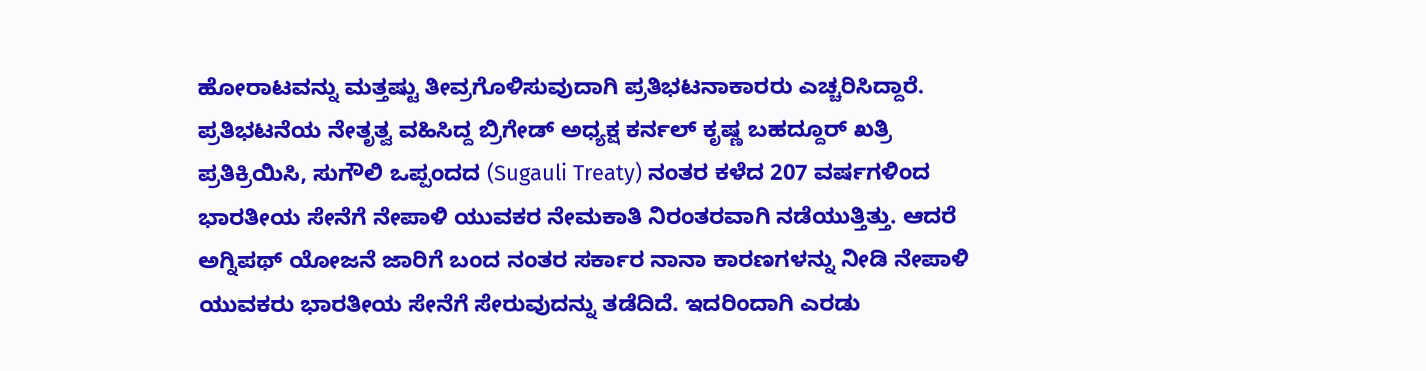ಹೋರಾಟವನ್ನು ಮತ್ತಷ್ಟು ತೀವ್ರಗೊಳಿಸುವುದಾಗಿ ಪ್ರತಿಭಟನಾಕಾರರು ಎಚ್ಚರಿಸಿದ್ದಾರೆ.
ಪ್ರತಿಭಟನೆಯ ನೇತೃತ್ವ ವಹಿಸಿದ್ದ ಬ್ರಿಗೇಡ್ ಅಧ್ಯಕ್ಷ ಕರ್ನಲ್ ಕೃಷ್ಣ ಬಹದ್ದೂರ್ ಖತ್ರಿ ಪ್ರತಿಕ್ರಿಯಿಸಿ, ಸುಗೌಲಿ ಒಪ್ಪಂದದ (Sugauli Treaty) ನಂತರ ಕಳೆದ 207 ವರ್ಷಗಳಿಂದ ಭಾರತೀಯ ಸೇನೆಗೆ ನೇಪಾಳಿ ಯುವಕರ ನೇಮಕಾತಿ ನಿರಂತರವಾಗಿ ನಡೆಯುತ್ತಿತ್ತು. ಆದರೆ ಅಗ್ನಿಪಥ್ ಯೋಜನೆ ಜಾರಿಗೆ ಬಂದ ನಂತರ ಸರ್ಕಾರ ನಾನಾ ಕಾರಣಗಳನ್ನು ನೀಡಿ ನೇಪಾಳಿ ಯುವಕರು ಭಾರತೀಯ ಸೇನೆಗೆ ಸೇರುವುದನ್ನು ತಡೆದಿದೆ. ಇದರಿಂದಾಗಿ ಎರಡು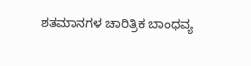ಶತಮಾನಗಳ ಚಾರಿತ್ರಿಕ ಬಾಂಧವ್ಯ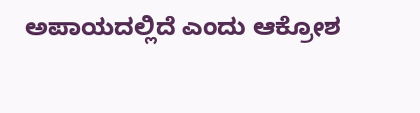ಅಪಾಯದಲ್ಲಿದೆ ಎಂದು ಆಕ್ರೋಶ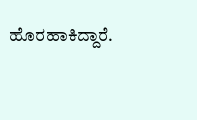ಹೊರಹಾಕಿದ್ದಾರೆ.